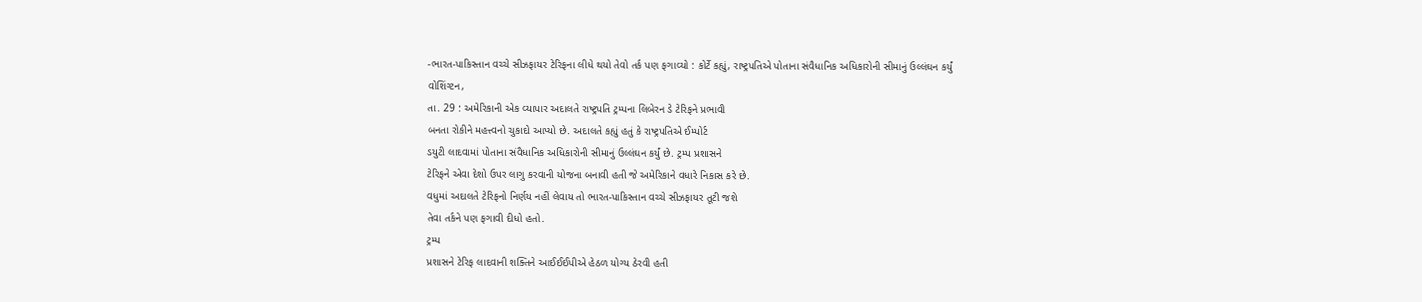-ભારત-પાકિસ્તાન વચ્ચે સીઝફાયર ટેરિફના લીધે થયો તેવો તર્ક પણ ફગાવ્યો : કોર્ટે કહ્યું, રાષ્ટ્રપતિએ પોતાના સંવૈધાનિક અધિકારોની સીમાનું ઉલ્લંઘન કર્યું
વોશિંગ્ટન,
તા. 29 : અમેરિકાની એક વ્યાપાર અદાલતે રાષ્ટ્રપતિ ટ્રમ્પના લિબેરન ડે ટેરિફને પ્રભાવી
બનતા રોકીને મહત્ત્વનો ચુકાદો આપ્યો છે. અદાલતે કહ્યું હતું કે રાષ્ટ્રપતિએ ઈમ્પોર્ટ
ડયુટી લાદવામાં પોતાના સંવૈધાનિક અધિકારોની સીમાનું ઉલ્લંઘન કર્યું છે. ટ્રમ્પ પ્રશાસને
ટેરિફને એવા દેશો ઉપર લાગુ કરવાની યોજના બનાવી હતી જે અમેરિકાને વધારે નિકાસ કરે છે.
વધુમાં અદાલતે ટેરિફનો નિર્ણય નહીં લેવાય તો ભારત-પાકિસ્તાન વચ્ચે સીઝફાયર તૂટી જશે
તેવા તર્કને પણ ફગાવી દીધો હતો.
ટ્રમ્પ
પ્રશાસને ટેરિફ લાદવાની શક્તિને આઈઈઈપીએ હેઠળ યોગ્ય ઠેરવી હતી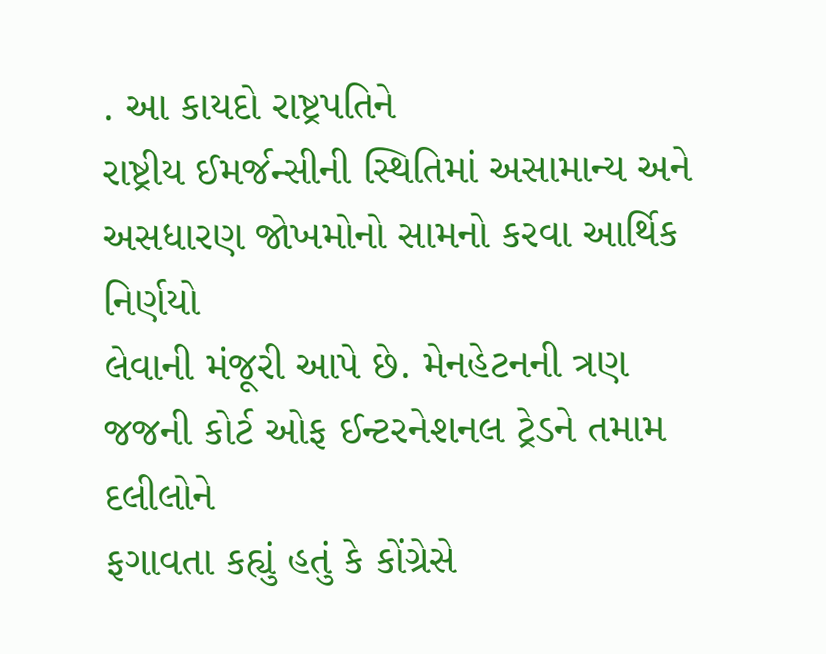. આ કાયદો રાષ્ટ્રપતિને
રાષ્ટ્રીય ઈમર્જન્સીની સ્થિતિમાં અસામાન્ય અને અસધારણ જોખમોનો સામનો કરવા આર્થિક નિર્ણયો
લેવાની મંજૂરી આપે છે. મેનહેટનની ત્રણ જજની કોર્ટ ઓફ ઈન્ટરનેશનલ ટ્રેડને તમામ દલીલોને
ફગાવતા કહ્યું હતું કે કોંગ્રેસે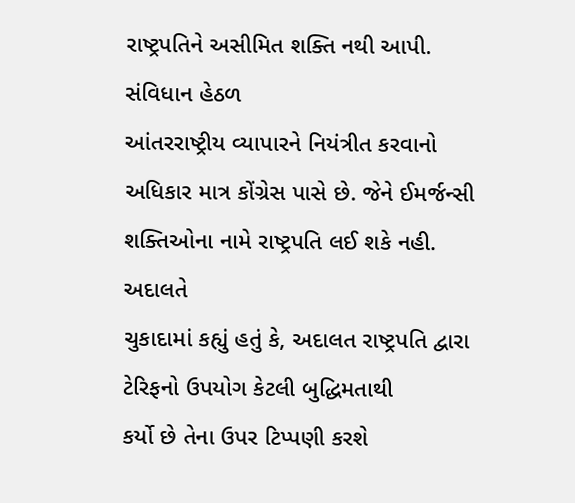રાષ્ટ્રપતિને અસીમિત શક્તિ નથી આપી. સંવિધાન હેઠળ
આંતરરાષ્ટ્રીય વ્યાપારને નિયંત્રીત કરવાનો અધિકાર માત્ર કોંગ્રેસ પાસે છે. જેને ઈમર્જન્સી
શક્તિઓના નામે રાષ્ટ્રપતિ લઈ શકે નહી.
અદાલતે
ચુકાદામાં કહ્યું હતું કે, અદાલત રાષ્ટ્રપતિ દ્વારા ટેરિફનો ઉપયોગ કેટલી બુદ્ધિમતાથી
કર્યો છે તેના ઉપર ટિપ્પણી કરશે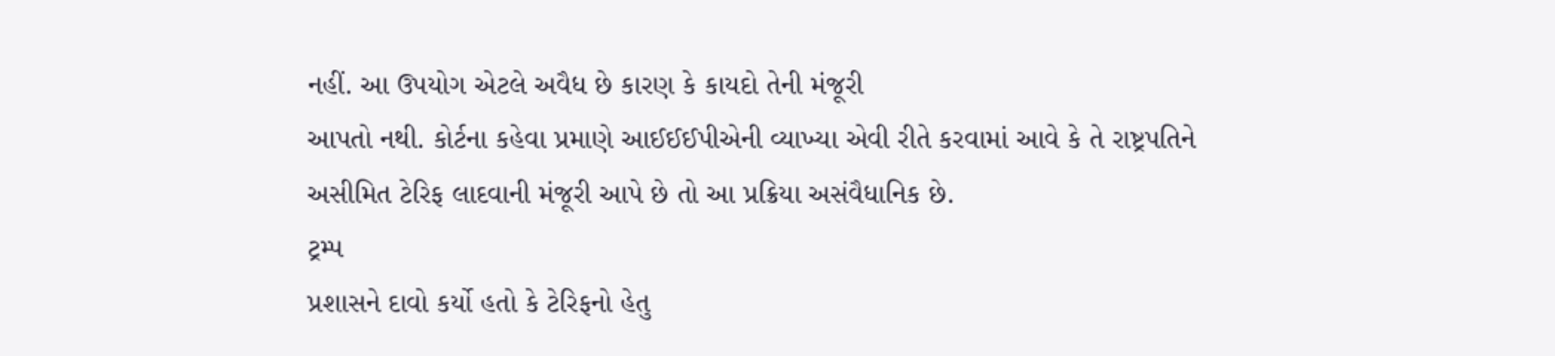નહીં. આ ઉપયોગ એટલે અવૈધ છે કારણ કે કાયદો તેની મંજૂરી
આપતો નથી. કોર્ટના કહેવા પ્રમાણે આઈઈઈપીએની વ્યાખ્યા એવી રીતે કરવામાં આવે કે તે રાષ્ટ્રપતિને
અસીમિત ટેરિફ લાદવાની મંજૂરી આપે છે તો આ પ્રક્રિયા અસંવૈધાનિક છે.
ટ્રમ્પ
પ્રશાસને દાવો કર્યો હતો કે ટેરિફનો હેતુ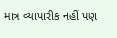માત્ર વ્યાપારીક નહીં પણ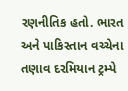રણનીતિક હતો. ભારત
અને પાકિસ્તાન વચ્ચેના તણાવ દરમિયાન ટ્રમ્પે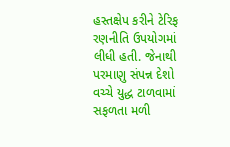હસ્તક્ષેપ કરીને ટેરિફ રણનીતિ ઉપયોગમાં
લીધી હતી. જેનાથી પરમાણુ સંપન્ન દેશો વચ્ચે યુદ્ધ ટાળવામાં સફળતા મળી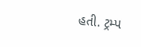હતી. ટ્રમ્પ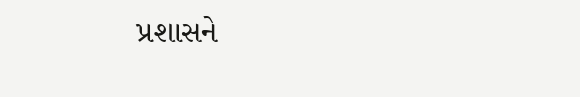પ્રશાસને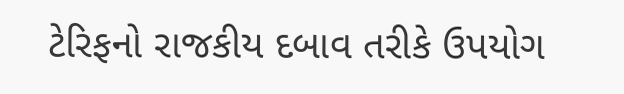ટેરિફનો રાજકીય દબાવ તરીકે ઉપયોગ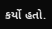કર્યો હતો.